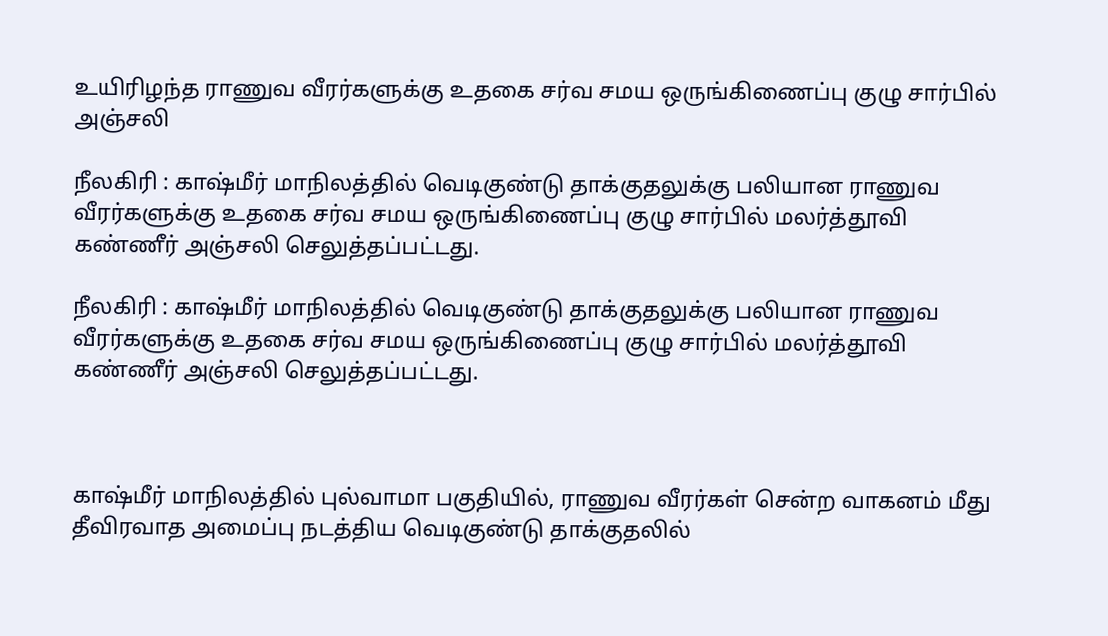உயிரிழந்த ராணுவ வீரர்களுக்கு உதகை சர்வ சமய ஒருங்கிணைப்பு குழு சார்பில் அஞ்சலி

நீலகிரி : காஷ்மீர் மாநிலத்தில் வெடிகுண்டு தாக்குதலுக்கு பலியான ராணுவ வீரர்களுக்கு உதகை சர்வ சமய ஒருங்கிணைப்பு குழு சார்பில் மலர்த்தூவி கண்ணீர் அஞ்சலி செலுத்தப்பட்டது.

நீலகிரி : காஷ்மீர் மாநிலத்தில் வெடிகுண்டு தாக்குதலுக்கு பலியான ராணுவ வீரர்களுக்கு உதகை சர்வ சமய ஒருங்கிணைப்பு குழு சார்பில் மலர்த்தூவி கண்ணீர் அஞ்சலி செலுத்தப்பட்டது.



காஷ்மீர் மாநிலத்தில் புல்வாமா பகுதியில், ராணுவ வீரர்கள் சென்ற வாகனம் மீது தீவிரவாத அமைப்பு நடத்திய வெடிகுண்டு தாக்குதலில்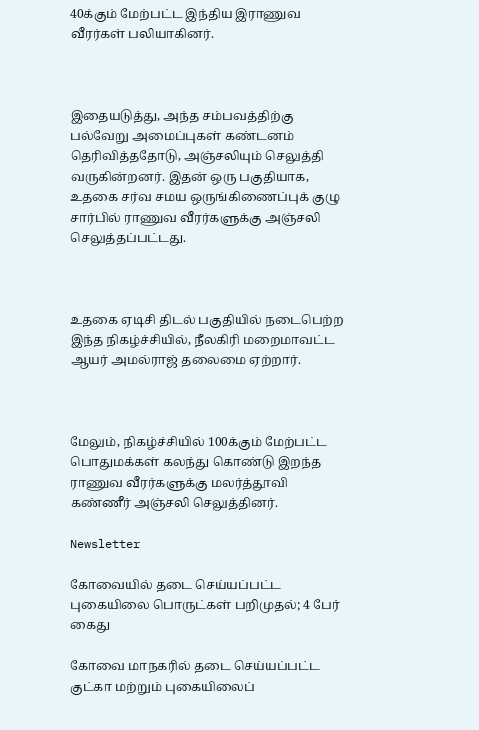40க்கும் மேற்பட்ட இந்திய இராணுவ வீரர்கள் பலியாகினர்.



இதையடுத்து, அந்த சம்பவத்திற்கு பல்வேறு அமைப்புகள் கண்டனம் தெரிவித்ததோடு, அஞ்சலியும் செலுத்தி வருகின்றனர். இதன் ஒரு பகுதியாக, உதகை சர்வ சமய ஒருங்கிணைப்புக் குழு சார்பில் ராணுவ வீரர்களுக்கு அஞ்சலி செலுத்தப்பட்டது.



உதகை ஏடிசி திடல் பகுதியில் நடைபெற்ற இந்த நிகழ்ச்சியில், நீலகிரி மறைமாவட்ட ஆயர் அமல்ராஜ் தலைமை ஏற்றார்.



மேலும், நிகழ்ச்சியில் 100க்கும் மேற்பட்ட பொதுமக்கள் கலந்து கொண்டு இறந்த ராணுவ வீரர்களுக்கு மலர்த்தூவி கண்ணீர் அஞ்சலி செலுத்தினர்.

Newsletter

கோவையில் தடை செய்யப்பட்ட புகையிலை பொருட்கள் பறிமுதல்; 4 பேர் கைது

கோவை மாநகரில் தடை செய்யப்பட்ட குட்கா மற்றும் புகையிலைப்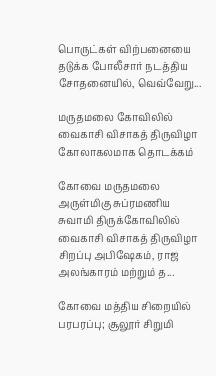பொருட்கள் விற்பனையை தடுக்க போலீசார் நடத்திய சோதனையில், வெவ்வேறு...

மருதமலை கோவிலில் வைகாசி விசாகத் திருவிழா கோலாகலமாக தொடக்கம்

கோவை மருதமலை அருள்மிகு சுப்ரமணிய சுவாமி திருக்கோவிலில் வைகாசி விசாகத் திருவிழா சிறப்பு அபிஷேகம், ராஜ அலங்காரம் மற்றும் த...

கோவை மத்திய சிறையில் பரபரப்பு; சூலூர் சிறுமி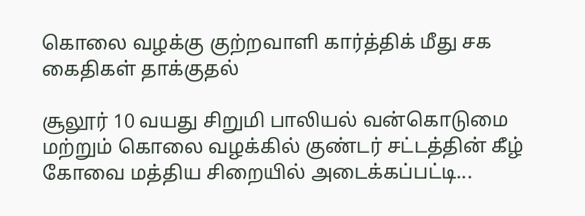கொலை வழக்கு குற்றவாளி கார்த்திக் மீது சக கைதிகள் தாக்குதல்

சூலூர் 10 வயது சிறுமி பாலியல் வன்கொடுமை மற்றும் கொலை வழக்கில் குண்டர் சட்டத்தின் கீழ் கோவை மத்திய சிறையில் அடைக்கப்பட்டி...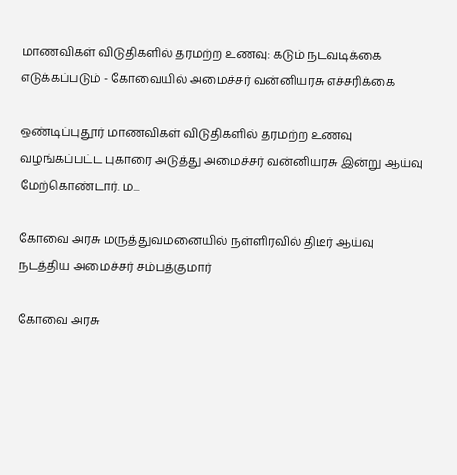மாணவிகள் விடுதிகளில் தரமற்ற உணவு: கடும் நடவடிக்கை எடுக்கப்படும் - கோவையில் அமைச்சர் வன்னியரசு எச்சரிக்கை

ஒண்டிப்புதூர் மாணவிகள் விடுதிகளில் தரமற்ற உணவு வழங்கப்பட்ட புகாரை அடுத்து அமைச்சர் வன்னியரசு இன்று ஆய்வு மேற்கொண்டார். ம...

கோவை அரசு மருத்துவமனையில் நள்ளிரவில் திடீர் ஆய்வு நடத்திய அமைச்சர் சம்பத்குமார்

கோவை அரசு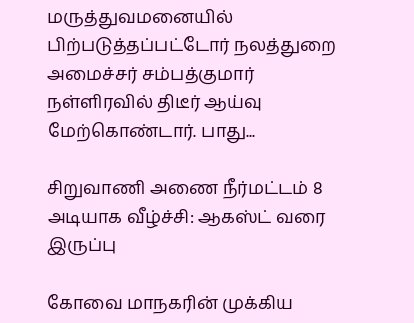மருத்துவமனையில் பிற்படுத்தப்பட்டோர் நலத்துறை அமைச்சர் சம்பத்குமார் நள்ளிரவில் திடீர் ஆய்வு மேற்கொண்டார். பாது...

சிறுவாணி அணை நீர்மட்டம் 8 அடியாக வீழ்ச்சி: ஆகஸ்ட் வரை இருப்பு

கோவை மாநகரின் முக்கிய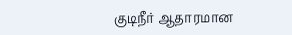குடிநீர் ஆதாரமான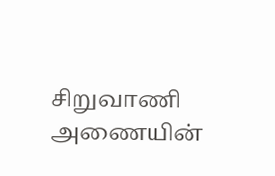சிறுவாணி அணையின்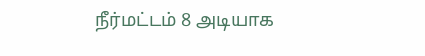நீர்மட்டம் 8 அடியாக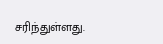சரிந்துள்ளது.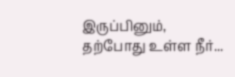இருப்பினும், தற்போது உள்ள நீர்...